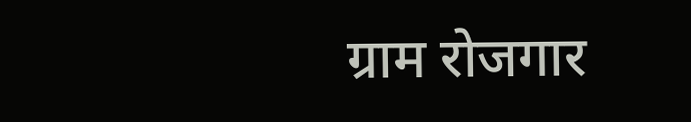ग्राम रोजगार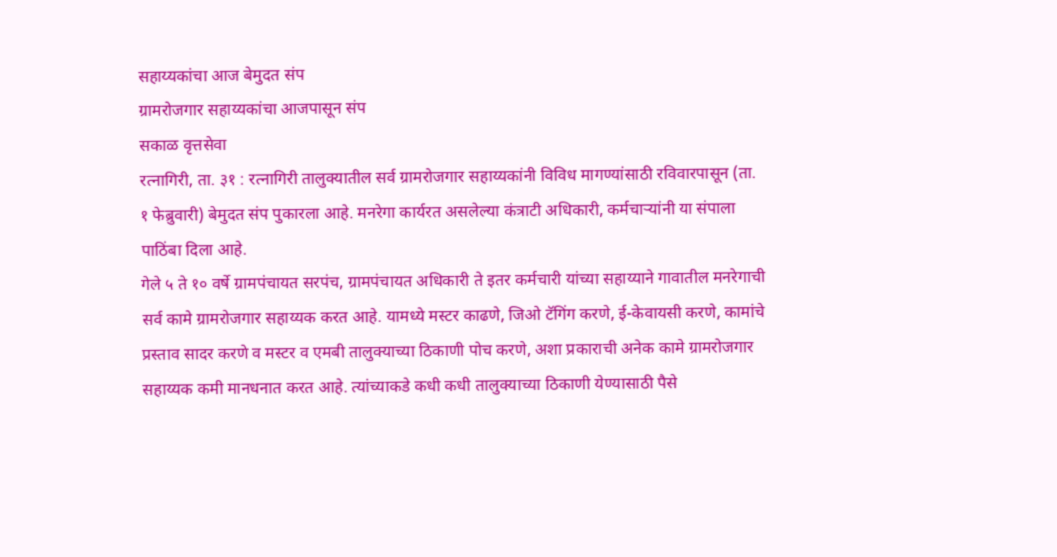सहाय्यकांचा आज बेमुदत संप
ग्रामरोजगार सहाय्यकांचा आजपासून संप
सकाळ वृत्तसेवा
रत्नागिरी, ता. ३१ : रत्नागिरी तालुक्यातील सर्व ग्रामरोजगार सहाय्यकांनी विविध मागण्यांसाठी रविवारपासून (ता. १ फेब्रुवारी) बेमुदत संप पुकारला आहे. मनरेगा कार्यरत असलेल्या कंत्राटी अधिकारी, कर्मचाऱ्यांनी या संपाला पाठिंबा दिला आहे.
गेले ५ ते १० वर्षे ग्रामपंचायत सरपंच, ग्रामपंचायत अधिकारी ते इतर कर्मचारी यांच्या सहाय्याने गावातील मनरेगाची सर्व कामे ग्रामरोजगार सहाय्यक करत आहे. यामध्ये मस्टर काढणे, जिओ टॅगिंग करणे, ई-केवायसी करणे, कामांचे प्रस्ताव सादर करणे व मस्टर व एमबी तालुक्याच्या ठिकाणी पोच करणे, अशा प्रकाराची अनेक कामे ग्रामरोजगार सहाय्यक कमी मानधनात करत आहे. त्यांच्याकडे कधी कधी तालुक्याच्या ठिकाणी येण्यासाठी पैसे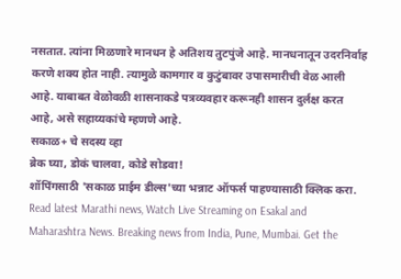नसतात. त्यांना मिळणारे मानधन हे अतिशय तुटपुंजे आहे. मानधनातून उदरनिर्वाह करणे शक्य होत नाही. त्यामुळे कामगार व कुटुंबावर उपासमारीची वेळ आली आहे. याबाबत वेळोवळी शासनाकडे पत्रव्यवहार करूनही शासन दुर्लक्ष करत आहे, असे सहाय्यकांचे म्हणणे आहे.
सकाळ+ चे सदस्य व्हा
ब्रेक घ्या, डोकं चालवा, कोडे सोडवा!
शॉपिंगसाठी 'सकाळ प्राईम डील्स'च्या भन्नाट ऑफर्स पाहण्यासाठी क्लिक करा.
Read latest Marathi news, Watch Live Streaming on Esakal and Maharashtra News. Breaking news from India, Pune, Mumbai. Get the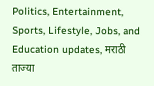Politics, Entertainment, Sports, Lifestyle, Jobs, and Education updates, मराठी ताज्या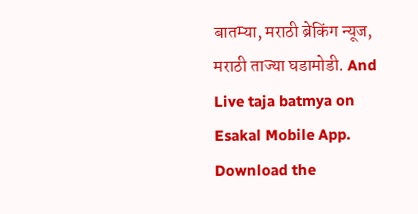बातम्या, मराठी ब्रेकिंग न्यूज, मराठी ताज्या घडामोडी. And Live taja batmya on Esakal Mobile App. Download the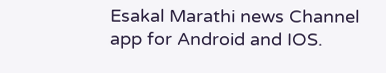Esakal Marathi news Channel app for Android and IOS.